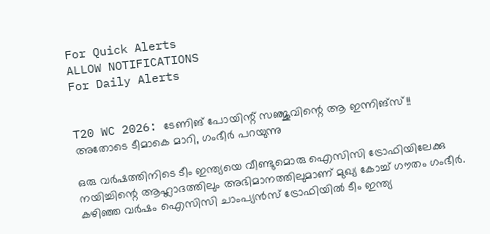For Quick Alerts
ALLOW NOTIFICATIONS
For Daily Alerts


T20 WC 2026: ടേണിങ് പോയിന്റ് സഞ്ജുവിന്റെ ആ ഇന്നിങ്‌സ്!! അതോടെ ടീമാകെ മാറി, ഗംഭീര്‍ പറയുന്നു

ഒരു വര്‍ഷത്തിനിടെ ടീം ഇന്ത്യയെ വീണ്ടുമൊരു ഐസിസി ട്രോഫിയിലേക്കു നയിച്ചിന്റെ ആഹ്ലാദത്തിലും അഭിമാനത്തിലുമാണ് മുഖ്യ കോച്ച് ഗൗതം ഗംഭീര്‍. കഴിഞ്ഞ വര്‍ഷം ഐസിസി ചാംപ്യന്‍സ് ട്രോഫിയില്‍ ടീം ഇന്ത്യ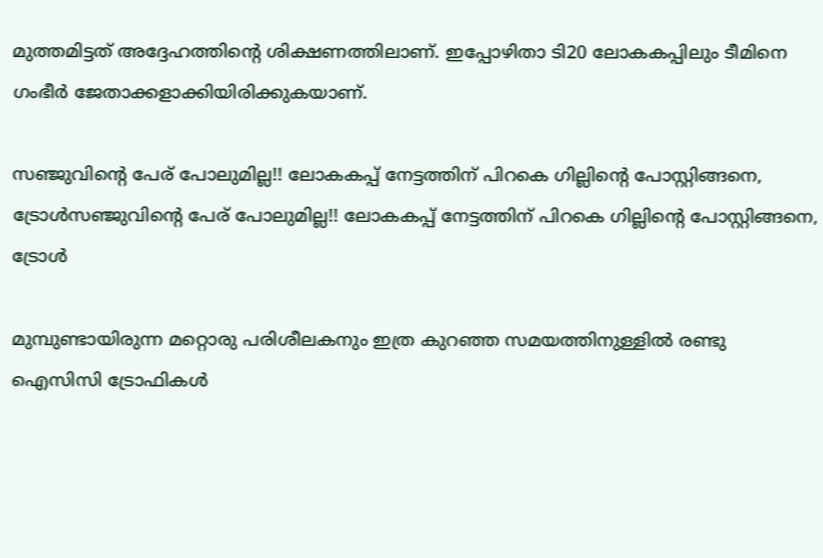മുത്തമിട്ടത് അദ്ദേഹത്തിന്റെ ശിക്ഷണത്തിലാണ്. ഇപ്പോഴിതാ ടി20 ലോകകപ്പിലും ടീമിനെ ഗംഭീര്‍ ജേതാക്കളാക്കിയിരിക്കുകയാണ്.

സഞ്ജുവിന്റെ പേര് പോലുമില്ല!! ലോകകപ്പ് നേട്ടത്തിന് പിറകെ ഗില്ലിന്റെ പോസ്റ്റിങ്ങനെ, ട്രോള്‍സഞ്ജുവിന്റെ പേര് പോലുമില്ല!! ലോകകപ്പ് നേട്ടത്തിന് പിറകെ ഗില്ലിന്റെ പോസ്റ്റിങ്ങനെ, ട്രോള്‍

മുമ്പുണ്ടായിരുന്ന മറ്റൊരു പരിശീലകനും ഇത്ര കുറഞ്ഞ സമയത്തിനുള്ളില്‍ രണ്ടു ഐസിസി ട്രോഫികള്‍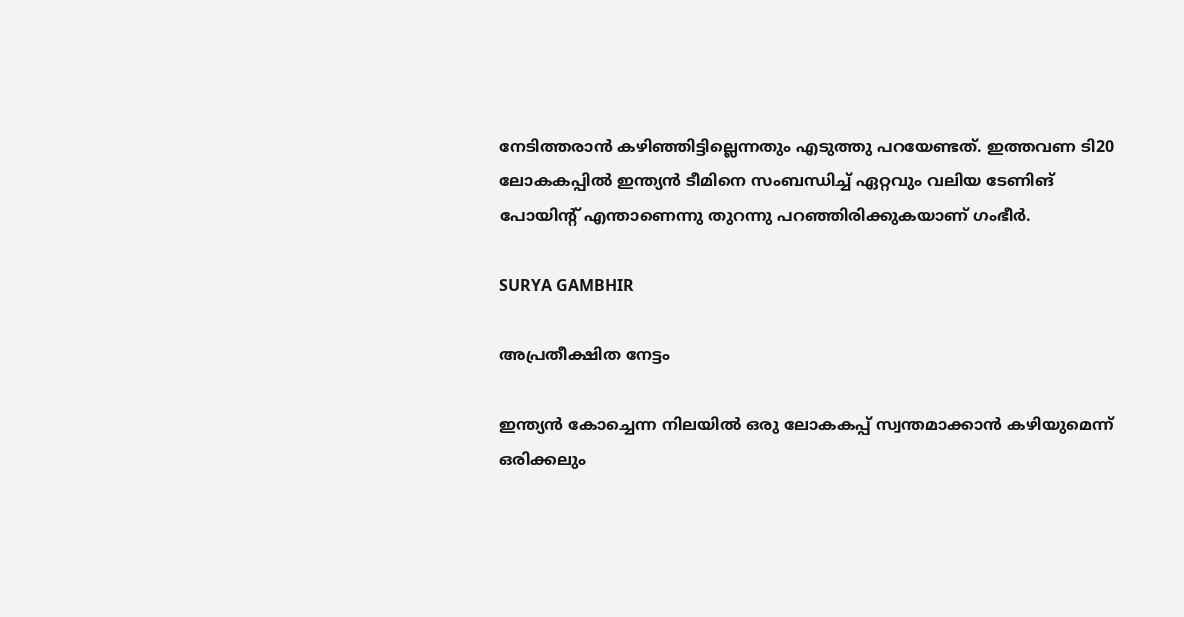നേടിത്തരാന്‍ കഴിഞ്ഞിട്ടില്ലെന്നതും എടുത്തു പറയേണ്ടത്. ഇത്തവണ ടി20 ലോകകപ്പില്‍ ഇന്ത്യന്‍ ടീമിനെ സംബന്ധിച്ച് ഏറ്റവും വലിയ ടേണിങ് പോയിന്റ് എന്താണെന്നു തുറന്നു പറഞ്ഞിരിക്കുകയാണ് ഗംഭീര്‍.

SURYA GAMBHIR

അപ്രതീക്ഷിത നേട്ടം

ഇന്ത്യന്‍ കോച്ചെന്ന നിലയില്‍ ഒരു ലോകകപ്പ് സ്വന്തമാക്കാന്‍ കഴിയുമെന്ന് ഒരിക്കലും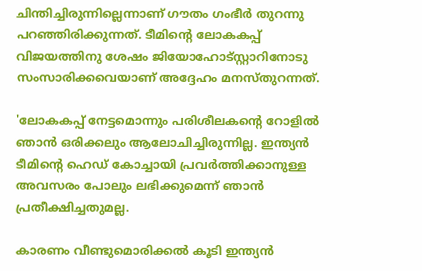ചിന്തിച്ചിരുന്നില്ലെന്നാണ് ഗൗതം ഗംഭീര്‍ തുറന്നു പറഞ്ഞിരിക്കുന്നത്. ടീമിന്റെ ലോകകപ്പ് വിജയത്തിനു ശേഷം ജിയോഹോട്‌സ്റ്റാറിനോടു സംസാരിക്കവെയാണ് അദ്ദേഹം മനസ്തുറന്നത്.

'ലോകകപ്പ് നേട്ടമൊന്നും പരിശീലകന്റെ റോളില്‍ ഞാന്‍ ഒരിക്കലും ആലോചിച്ചിരുന്നില്ല. ഇന്ത്യന്‍ ടീമിന്റെ ഹെഡ് കോച്ചായി പ്രവര്‍ത്തിക്കാനുള്ള അവസരം പോലും ലഭിക്കുമെന്ന് ഞാന്‍ പ്രതീക്ഷിച്ചതുമല്ല.

കാരണം വീണ്ടുമൊരിക്കല്‍ കൂടി ഇന്ത്യന്‍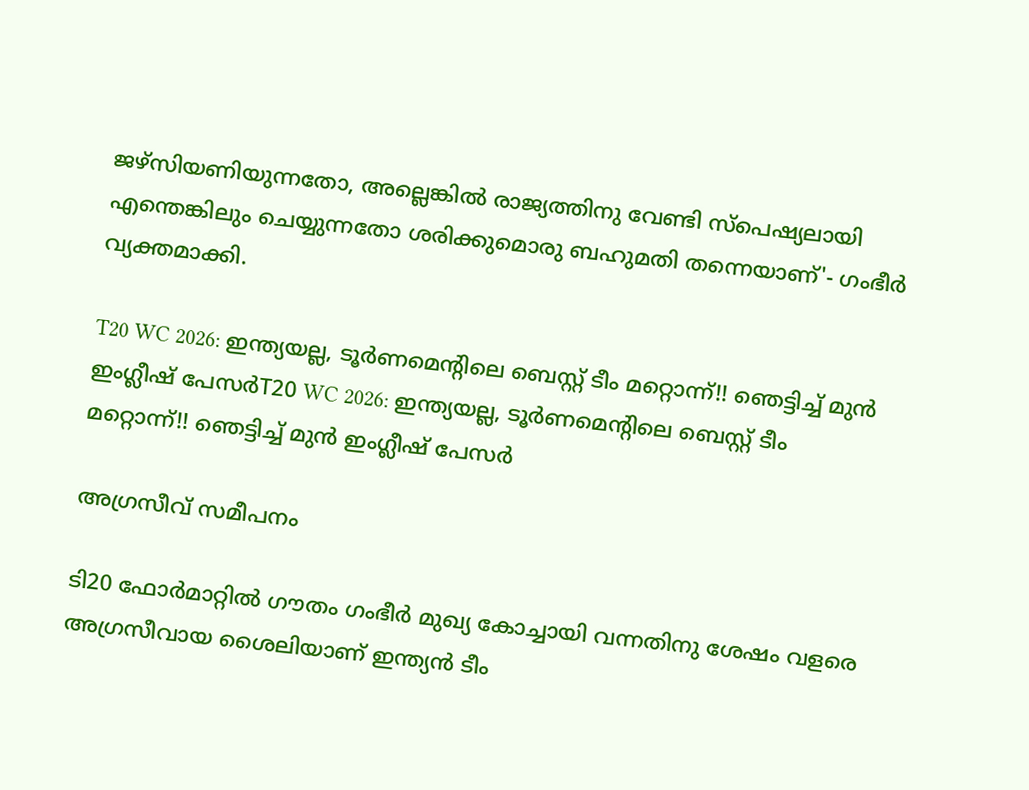ജഴ്‌സിയണിയുന്നതോ, അല്ലെങ്കില്‍ രാജ്യത്തിനു വേണ്ടി സ്‌പെഷ്യലായി എന്തെങ്കിലും ചെയ്യുന്നതോ ശരിക്കുമൊരു ബഹുമതി തന്നെയാണ്'- ഗംഭീര്‍ വ്യക്തമാക്കി.

T20 WC 2026: ഇന്ത്യയല്ല, ടൂര്‍ണമെന്റിലെ ബെസ്റ്റ് ടീം മറ്റൊന്ന്!! ഞെട്ടിച്ച് മുന്‍ ഇംഗ്ലീഷ് പേസര്‍T20 WC 2026: ഇന്ത്യയല്ല, ടൂര്‍ണമെന്റിലെ ബെസ്റ്റ് ടീം മറ്റൊന്ന്!! ഞെട്ടിച്ച് മുന്‍ ഇംഗ്ലീഷ് പേസര്‍

അഗ്രസീവ് സമീപനം

ടി20 ഫോര്‍മാറ്റില്‍ ഗൗതം ഗംഭീര്‍ മുഖ്യ കോച്ചായി വന്നതിനു ശേഷം വളരെ അഗ്രസീവായ ശൈലിയാണ് ഇന്ത്യന്‍ ടീം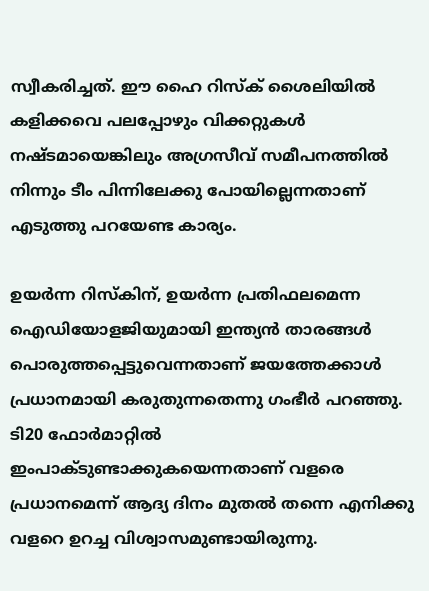സ്വീകരിച്ചത്. ഈ ഹൈ റിസ്‌ക് ശൈലിയില്‍ കളിക്കവെ പലപ്പോഴും വിക്കറ്റുകള്‍ നഷ്ടമായെങ്കിലും അഗ്രസീവ് സമീപനത്തില്‍ നിന്നും ടീം പിന്നിലേക്കു പോയില്ലെന്നതാണ് എടുത്തു പറയേണ്ട കാര്യം.

ഉയര്‍ന്ന റിസ്‌കിന്, ഉയര്‍ന്ന പ്രതിഫലമെന്ന ഐഡിയോളജിയുമായി ഇന്ത്യന്‍ താരങ്ങള്‍ പൊരുത്തപ്പെട്ടുവെന്നതാണ് ജയത്തേക്കാള്‍ പ്രധാനമായി കരുതുന്നതെന്നു ഗംഭീര്‍ പറഞ്ഞു. ടി20 ഫോര്‍മാറ്റില്‍ ഇംപാക്ടുണ്ടാക്കുകയെന്നതാണ് വളരെ പ്രധാനമെന്ന് ആദ്യ ദിനം മുതല്‍ തന്നെ എനിക്കു വളറെ ഉറച്ച വിശ്വാസമുണ്ടായിരുന്നു.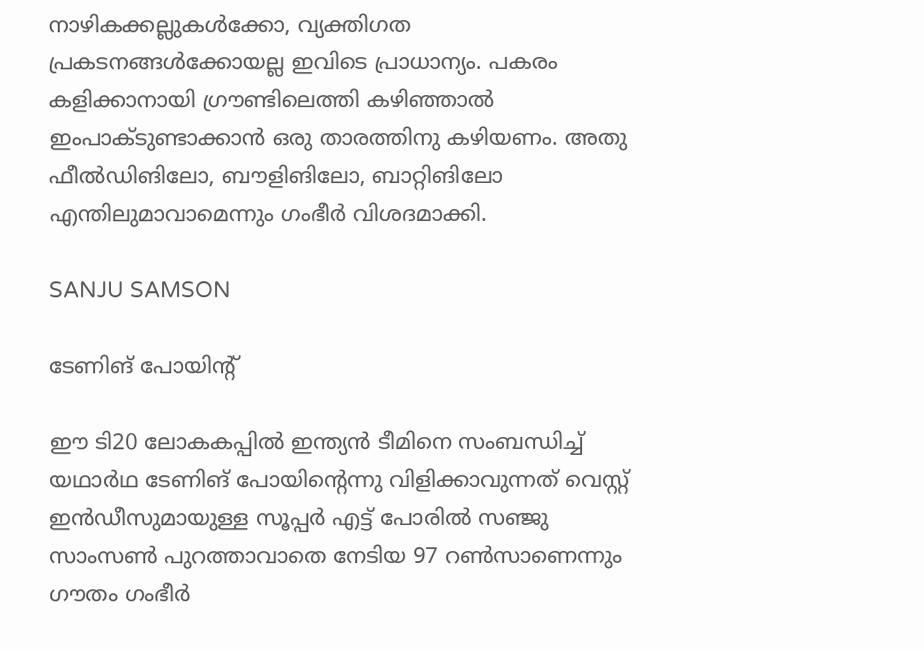നാഴികക്കല്ലുകള്‍ക്കോ, വ്യക്തിഗത പ്രകടനങ്ങള്‍ക്കോയല്ല ഇവിടെ പ്രാധാന്യം. പകരം കളിക്കാനായി ഗ്രൗണ്ടിലെത്തി കഴിഞ്ഞാല്‍ ഇംപാക്ടുണ്ടാക്കാന്‍ ഒരു താരത്തിനു കഴിയണം. അതു ഫീല്‍ഡിങിലോ, ബൗളിങിലോ, ബാറ്റിങിലോ എന്തിലുമാവാമെന്നും ഗംഭീര്‍ വിശദമാക്കി.

SANJU SAMSON

ടേണിങ് പോയിന്റ്

ഈ ടി20 ലോകകപ്പില്‍ ഇന്ത്യന്‍ ടീമിനെ സംബന്ധിച്ച് യഥാര്‍ഥ ടേണിങ് പോയിന്റെന്നു വിളിക്കാവുന്നത് വെസ്റ്റ് ഇന്‍ഡീസുമായുള്ള സൂപ്പര്‍ എട്ട് പോരില്‍ സഞ്ജു സാംസണ്‍ പുറത്താവാതെ നേടിയ 97 റണ്‍സാണെന്നും ഗൗതം ഗംഭീര്‍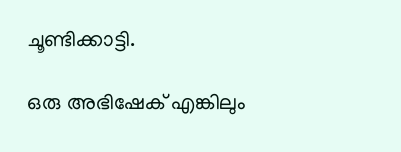ചൂണ്ടിക്കാട്ടി.

ഒരു അഭിഷേക് എങ്കിലും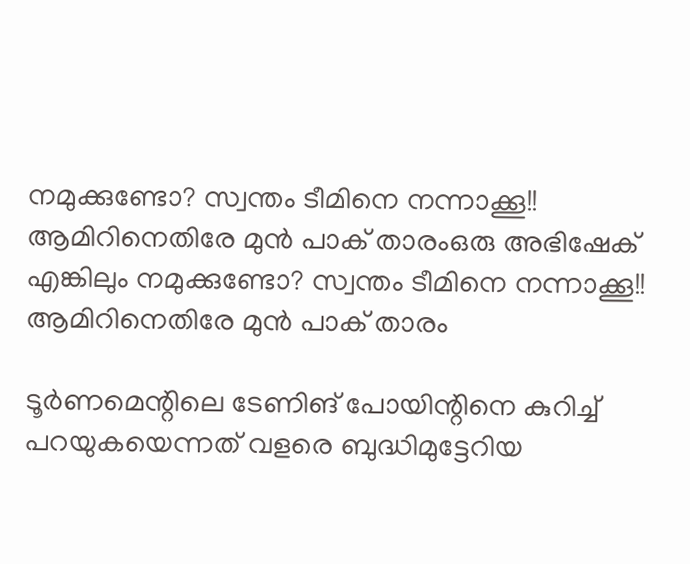നമുക്കുണ്ടോ? സ്വന്തം ടീമിനെ നന്നാക്കൂ!! ആമിറിനെതിരേ മുന്‍ പാക് താരംഒരു അഭിഷേക് എങ്കിലും നമുക്കുണ്ടോ? സ്വന്തം ടീമിനെ നന്നാക്കൂ!! ആമിറിനെതിരേ മുന്‍ പാക് താരം

ടൂര്‍ണമെന്റിലെ ടേണിങ് പോയിന്റിനെ കുറിച്ച് പറയുകയെന്നത് വളരെ ബുദ്ധിമുട്ടേറിയ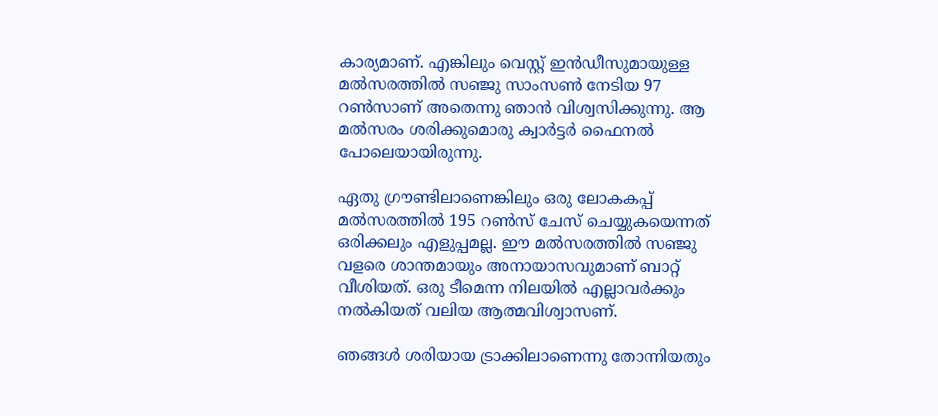കാര്യമാണ്. എങ്കിലും വെസ്റ്റ് ഇന്‍ഡീസുമായുള്ള മല്‍സരത്തില്‍ സഞ്ജു സാംസണ്‍ നേടിയ 97 റണ്‍സാണ് അതെന്നു ഞാന്‍ വിശ്വസിക്കുന്നു. ആ മല്‍സരം ശരിക്കുമൊരു ക്വാര്‍ട്ടര്‍ ഫൈനല്‍ പോലെയായിരുന്നു.

ഏതു ഗ്രൗണ്ടിലാണെങ്കിലും ഒരു ലോകകപ്പ് മല്‍സരത്തില്‍ 195 റണ്‍സ് ചേസ് ചെയ്യുകയെന്നത് ഒരിക്കലും എളുപ്പമല്ല. ഈ മല്‍സരത്തില്‍ സഞ്ജു വളരെ ശാന്തമായും അനായാസവുമാണ് ബാറ്റ് വീശിയത്. ഒരു ടീമെന്ന നിലയില്‍ എല്ലാവര്‍ക്കും നല്‍കിയത് വലിയ ആത്മവിശ്വാസണ്.

ഞങ്ങള്‍ ശരിയായ ട്രാക്കിലാണെന്നു തോന്നിയതും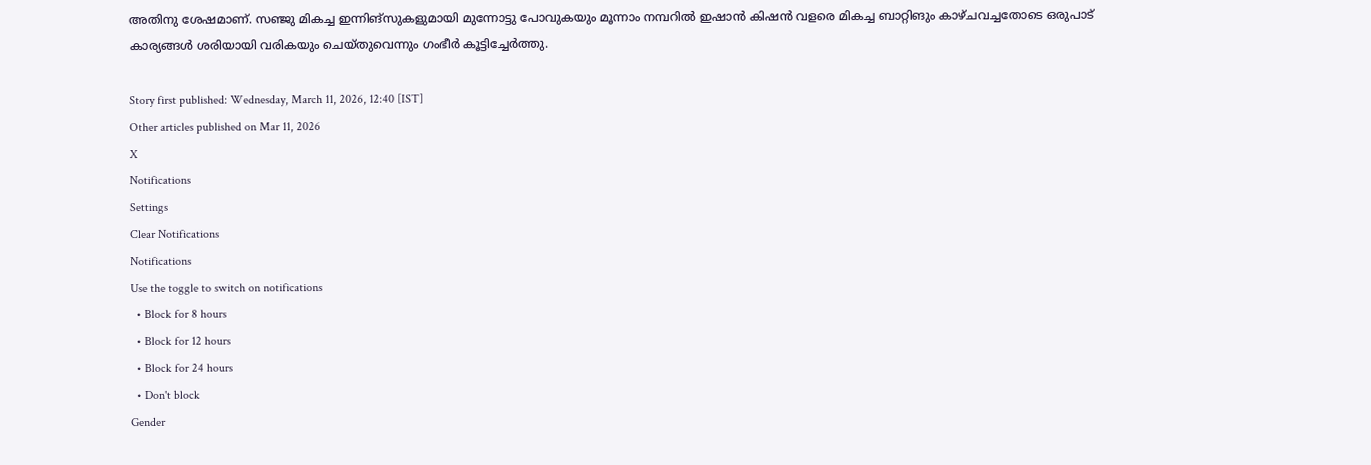അതിനു ശേഷമാണ്. സഞ്ജു മികച്ച ഇന്നിങ്‌സുകളുമായി മുന്നോട്ടു പോവുകയും മൂന്നാം നമ്പറില്‍ ഇഷാന്‍ കിഷന്‍ വളരെ മികച്ച ബാറ്റിങും കാഴ്ചവച്ചതോടെ ഒരുപാട് കാര്യങ്ങള്‍ ശരിയായി വരികയും ചെയ്തുവെന്നും ഗംഭീര്‍ കൂട്ടിച്ചേര്‍ത്തു.

Story first published: Wednesday, March 11, 2026, 12:40 [IST]
Other articles published on Mar 11, 2026
X
Notifications
Settings
Clear Notifications
Notifications
Use the toggle to switch on notifications
  • Block for 8 hours
  • Block for 12 hours
  • Block for 24 hours
  • Don't block
Gender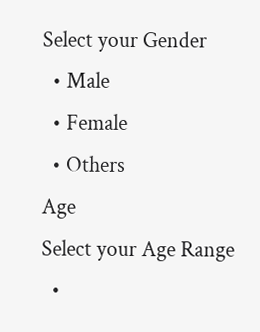Select your Gender
  • Male
  • Female
  • Others
Age
Select your Age Range
  •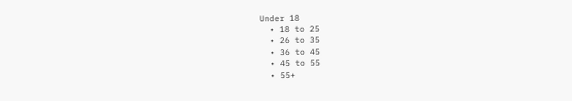Under 18
  • 18 to 25
  • 26 to 35
  • 36 to 45
  • 45 to 55
  • 55+